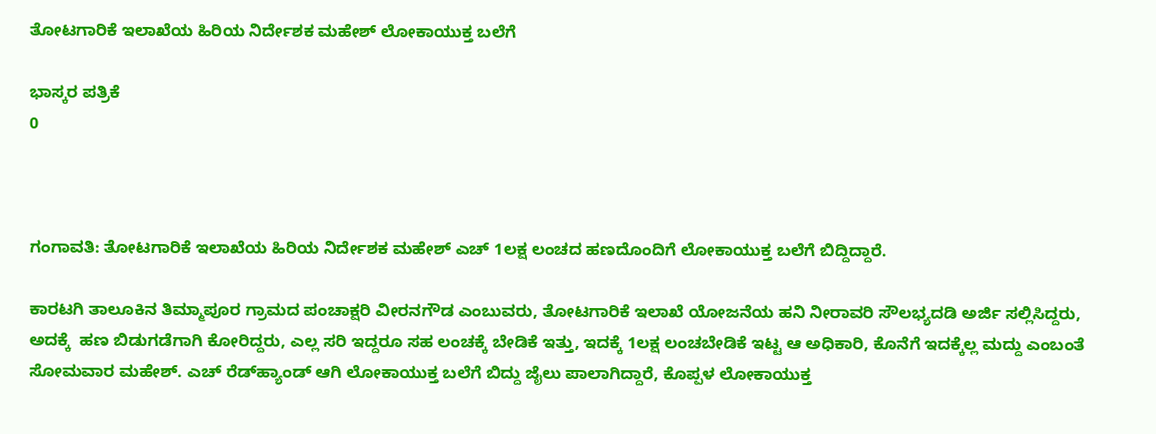ತೋಟಗಾರಿಕೆ ಇಲಾಖೆಯ ಹಿರಿಯ ನಿರ್ದೇಶಕ ಮಹೇಶ್‌ ಲೋಕಾಯುಕ್ತ ಬಲೆಗೆ

ಭಾಸ್ಕರ ಪತ್ರಿಕೆ
0



ಗಂಗಾವತಿ: ತೋಟಗಾರಿಕೆ ಇಲಾಖೆಯ ಹಿರಿಯ ನಿರ್ದೇಶಕ ಮಹೇಶ್‌ ಎಚ್‌ 1ಲಕ್ಷ ಲಂಚದ ಹಣದೊಂದಿಗೆ ಲೋಕಾಯುಕ್ತ ಬಲೆಗೆ ಬಿದ್ದಿದ್ದಾರೆ.

ಕಾರಟಗಿ ತಾಲೂಕಿನ ತಿಮ್ಮಾಪೂರ ಗ್ರಾಮದ ಪಂಚಾಕ್ಷರಿ ವೀರನಗೌಡ ಎಂಬುವರು, ತೋಟಗಾರಿಕೆ ಇಲಾಖೆ ಯೋಜನೆಯ ಹನಿ ನೀರಾವರಿ ಸೌಲಭ್ಯದಡಿ ಅರ್ಜಿ ಸಲ್ಲಿಸಿದ್ದರು, ಅದಕ್ಕೆ  ಹಣ ಬಿಡುಗಡೆಗಾಗಿ ಕೋರಿದ್ದರು, ಎಲ್ಲ ಸರಿ ಇದ್ದರೂ ಸಹ ಲಂಚಕ್ಕೆ ಬೇಡಿಕೆ ಇತ್ತು, ಇದಕ್ಕೆ 1ಲಕ್ಷ ಲಂಚಬೇಡಿಕೆ ಇಟ್ಟ ಆ ಅಧಿಕಾರಿ, ಕೊನೆಗೆ ಇದಕ್ಕೆಲ್ಲ ಮದ್ದು ಎಂಬಂತೆ ಸೋಮವಾರ ಮಹೇಶ್‌. ಎಚ್‌ ರೆಡ್‌ಹ್ಯಾಂಡ್‌ ಆಗಿ ಲೋಕಾಯುಕ್ತ ಬಲೆಗೆ ಬಿದ್ದು ಜೈಲು ಪಾಲಾಗಿದ್ದಾರೆ, ಕೊಪ್ಪಳ ಲೋಕಾಯುಕ್ತ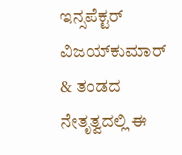ಇನ್ಸಪೆಕ್ಟರ್‌ ವಿಜಯ್‌ಕುಮಾರ್‌ & ತಂಡದ ನೇತೃತ್ವದಲ್ಲಿ ಈ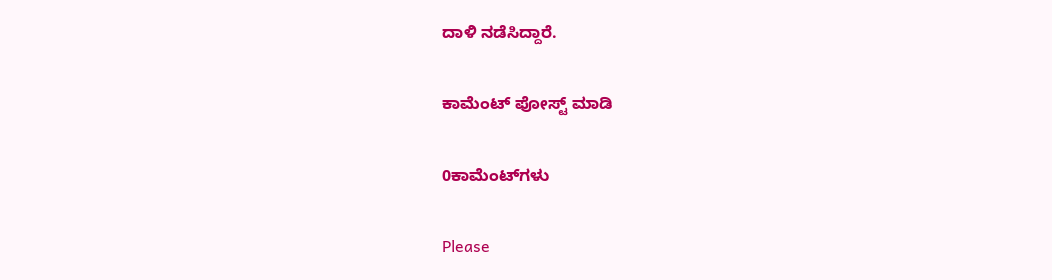ದಾಳಿ ನಡೆಸಿದ್ದಾರೆ.

ಕಾಮೆಂಟ್‌‌ ಪೋಸ್ಟ್‌ ಮಾಡಿ

0ಕಾಮೆಂಟ್‌ಗಳು

Please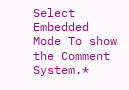Select Embedded Mode To show the Comment System.*